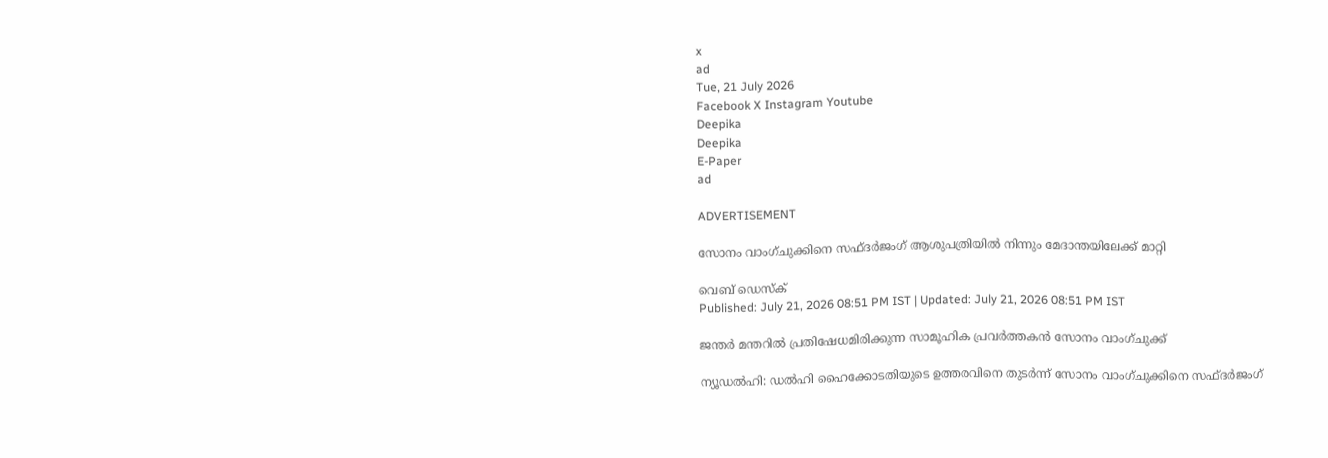x
ad
Tue, 21 July 2026
Facebook X Instagram Youtube
Deepika
Deepika
E-Paper
ad

ADVERTISEMENT

സോനം വാംഗ്ചുക്കിനെ സഫ്ദർജംഗ് ആശുപത്രിയിൽ നിന്നും മേദാന്തയിലേക്ക് മാറ്റി

വെബ് ഡെസ്ക്
Published: July 21, 2026 08:51 PM IST | Updated: July 21, 2026 08:51 PM IST

ജന്തർ മന്തറിൽ പ്രതിഷേധമിരിക്കുന്ന സാമൂഹിക പ്രവർത്തകൻ സോനം വാംഗ്ചുക്ക്

ന്യൂഡൽഹി: ഡൽഹി ഹൈക്കോടതിയുടെ ഉത്തരവിനെ തുടർന്ന് സോനം വാംഗ്ചുക്കിനെ സഫ്ദർജംഗ്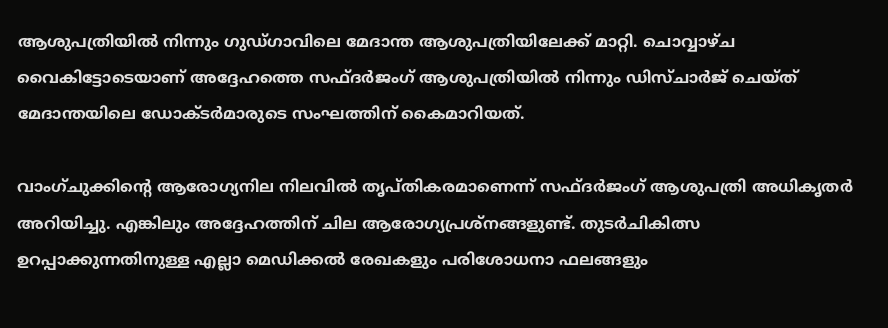ആശുപത്രിയിൽ നിന്നും ഗുഡ്ഗാവിലെ മേദാന്ത ആശുപത്രിയിലേക്ക് മാറ്റി. ചൊവ്വാഴ്ച വൈകിട്ടോടെയാണ് അദ്ദേഹത്തെ സഫ്ദർജംഗ് ആശുപത്രിയിൽ നിന്നും ഡിസ്ചാർജ് ചെയ്ത് മേദാന്തയിലെ ഡോക്ടർമാരുടെ സംഘത്തിന് കൈമാറിയത്.

വാംഗ്ചുക്കിന്‍റെ ആരോഗ്യനില നിലവിൽ തൃപ്തികരമാണെന്ന് സഫ്ദർജംഗ് ആശുപത്രി അധികൃതർ അറിയിച്ചു. എങ്കിലും അദ്ദേഹത്തിന് ചില ആരോഗ്യപ്രശ്നങ്ങളുണ്ട്. തുടർചികിത്സ ഉറപ്പാക്കുന്നതിനുള്ള എല്ലാ മെഡിക്കൽ രേഖകളും പരിശോധനാ ഫലങ്ങളും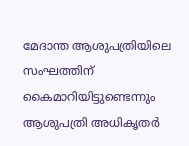മേദാന്ത ആശുപത്രിയിലെ സംഘത്തിന് കൈമാറിയിട്ടുണ്ടെന്നും ആശുപത്രി അധികൃതർ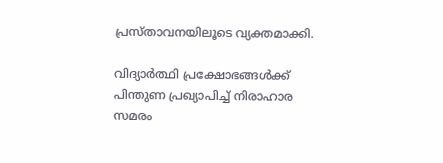പ്രസ്താവനയിലൂടെ വ്യക്തമാക്കി.

വിദ്യാർത്ഥി പ്രക്ഷോഭങ്ങൾക്ക് പിന്തുണ പ്രഖ്യാപിച്ച് നിരാഹാര സമരം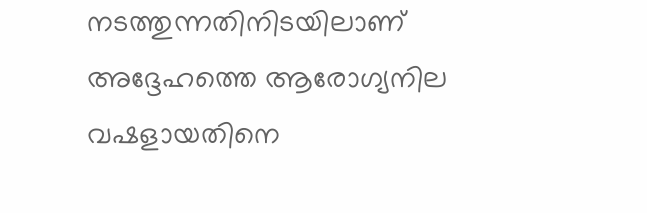നടത്തുന്നതിനിടയിലാണ് അദ്ദേഹത്തെ ആരോഗ്യനില വഷളായതിനെ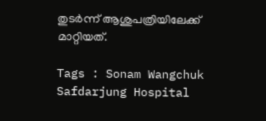തുടർന്ന് ആശുപത്രിയിലേക്ക് മാറ്റിയത്.

Tags : Sonam Wangchuk Safdarjung Hospital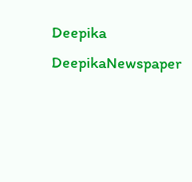Deepika DeepikaNewspaper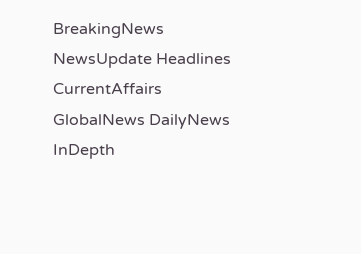BreakingNews NewsUpdate Headlines CurrentAffairs GlobalNews DailyNews InDepth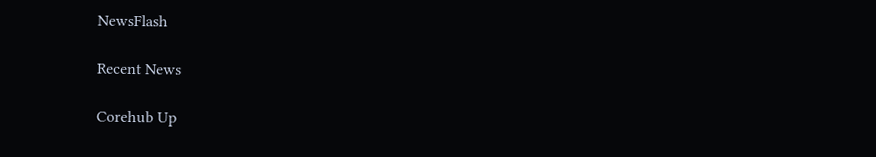NewsFlash

Recent News

Corehub Up